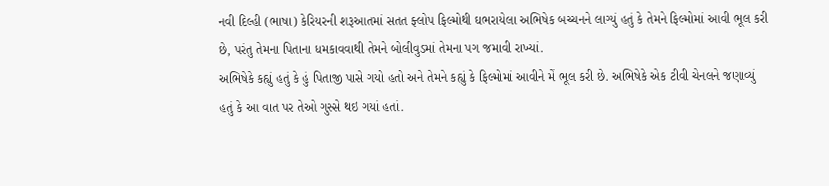નવી દિલ્હી (ભાષા) કેરિયરની શરૂઆતમાં સતત ફ્લોપ ફિલ્મોથી ઘભરાયેલા અભિષેક બચ્ચનને લાગ્યું હતું કે તેમને ફિલ્મોમાં આવી ભૂલ કરી છે, પરંતુ તેમના પિતાના ધમકાવવાથી તેમને બોલીવુડમાં તેમના પગ જમાવી રાખ્યાં.
અભિષેકે કહ્યું હતું કે હું પિતાજી પાસે ગયો હતો અને તેમને કહ્યું કે ફિલ્મોમાં આવીને મેં ભૂલ કરી છે. અભિષેકે એક ટીવી ચેનલને જણાવ્યું હતું કે આ વાત પર તેઓ ગુસ્સે થઇ ગયાં હતાં.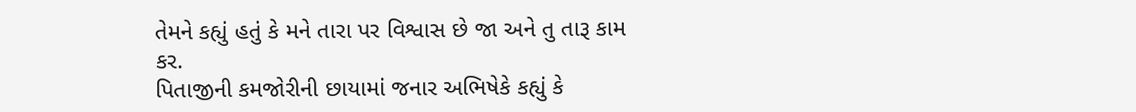તેમને કહ્યું હતું કે મને તારા પર વિશ્વાસ છે જા અને તુ તારૂ કામ કર.
પિતાજીની કમજોરીની છાયામાં જનાર અભિષેકે કહ્યું કે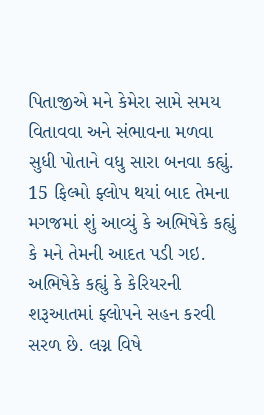પિતાજીએ મને કેમેરા સામે સમય વિતાવવા અને સંભાવના મળવા સુધી પોતાને વધુ સારા બનવા કહ્યું.
15 ફિલ્મો ફ્લોપ થયાં બાદ તેમના મગજમાં શું આવ્યું કે અભિષેકે કહ્યું કે મને તેમની આદત પડી ગઇ.
અભિષેકે કહ્યું કે કેરિયરની શરૂઆતમાં ફ્લોપને સહન કરવી સરળ છે. લગ્ન વિષે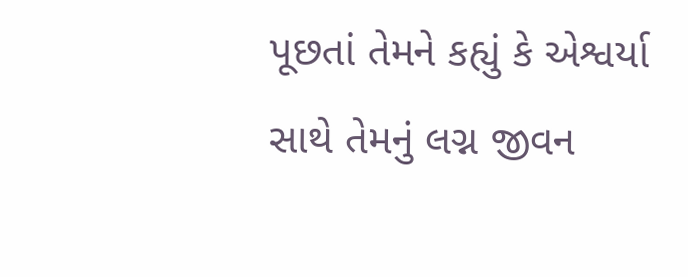પૂછતાં તેમને કહ્યું કે એશ્વર્યા સાથે તેમનું લગ્ન જીવન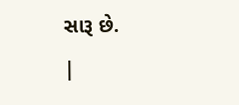સારૂ છે.
|